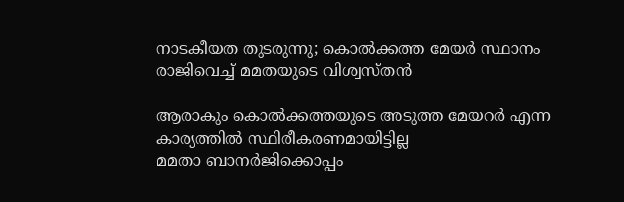നാടകീയത തുടരുന്നു; കൊല്‍ക്കത്ത മേയര്‍ സ്ഥാനം രാജിവെച്ച് മമതയുടെ വിശ്വസ്തന്‍

ആരാകും കൊല്‍ക്കത്തയുടെ അടുത്ത മേയറർ എന്ന കാര്യത്തില്‍ സ്ഥിരീകരണമായിട്ടില്ല
മമതാ ബാനർജിക്കൊപ്പം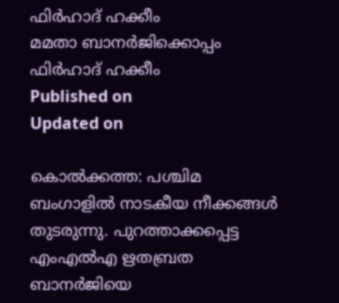ഫിർഹാദ് ഹക്കീം
മമതാ ബാനർജിക്കൊപ്പം ഫിർഹാദ് ഹക്കീം
Published on
Updated on

കൊല്‍ക്കത്ത: പശ്ചിമ ബംഗാളില്‍ നാടകീയ നീക്കങ്ങള്‍ തുടരുന്നു. പുറത്താക്കപ്പെട്ട എംഎല്‍എ ഋതബ്രത ബാനര്‍ജിയെ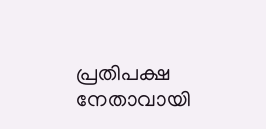പ്രതിപക്ഷ നേതാവായി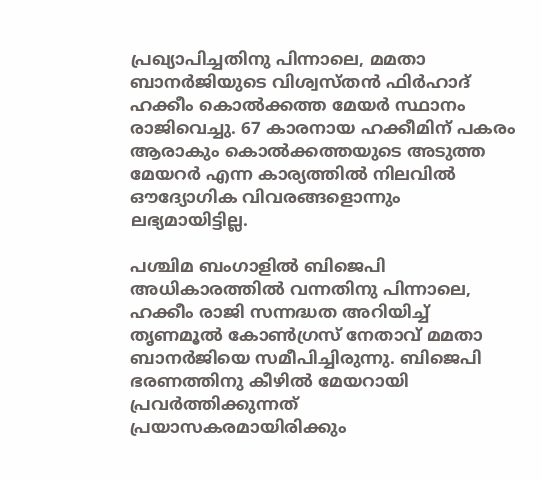പ്രഖ്യാപിച്ചതിനു പിന്നാലെ, മമതാ ബാനര്‍ജിയുടെ വിശ്വസ്തന്‍ ഫിര്‍ഹാദ് ഹക്കീം കൊല്‍ക്കത്ത മേയര്‍ സ്ഥാനം രാജിവെച്ചു. 67 കാരനായ ഹക്കീമിന് പകരം ആരാകും കൊല്‍ക്കത്തയുടെ അടുത്ത മേയറർ എന്ന കാര്യത്തില്‍ നിലവില്‍ ഔദ്യോഗിക വിവരങ്ങളൊന്നും ലഭ്യമായിട്ടില്ല.

പശ്ചിമ ബംഗാളില്‍ ബിജെപി അധികാരത്തില്‍ വന്നതിനു പിന്നാലെ, ഹക്കീം രാജി സന്നദ്ധത അറിയിച്ച് തൃണമൂല്‍ കോണ്‍ഗ്രസ് നേതാവ് മമതാ ബാനര്‍ജിയെ സമീപിച്ചിരുന്നു. ബിജെപി ഭരണത്തിനു കീഴില്‍ മേയറായി പ്രവര്‍ത്തിക്കുന്നത് പ്രയാസകരമായിരിക്കും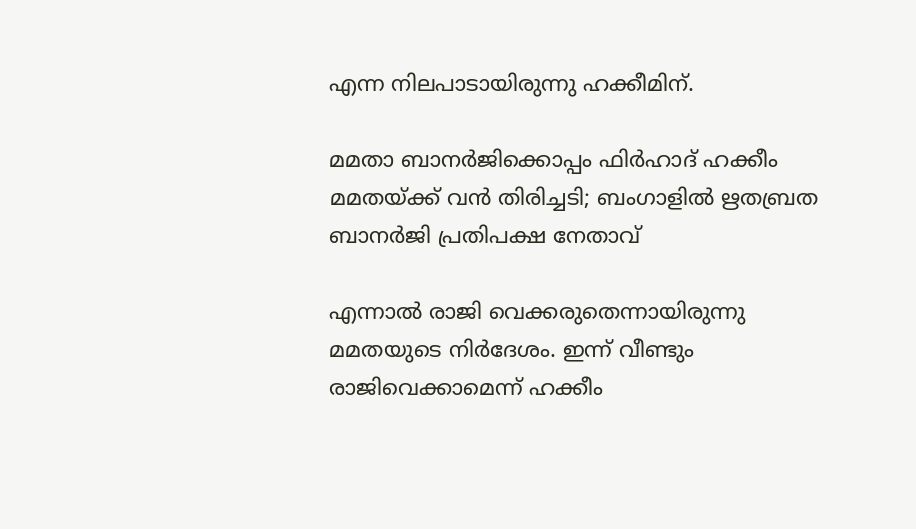എന്ന നിലപാടായിരുന്നു ഹക്കീമിന്.

മമതാ ബാനർജിക്കൊപ്പം ഫിർഹാദ് ഹക്കീം
മമതയ്ക്ക് വൻ തിരിച്ചടി; ബംഗാളില്‍ ഋതബ്രത ബാനര്‍ജി പ്രതിപക്ഷ നേതാവ്

എന്നാല്‍ രാജി വെക്കരുതെന്നായിരുന്നു മമതയുടെ നിര്‍ദേശം. ഇന്ന് വീണ്ടും രാജിവെക്കാമെന്ന് ഹക്കീം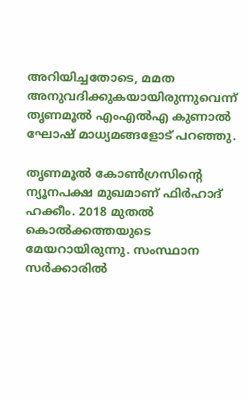അറിയിച്ചതോടെ, മമത അനുവദിക്കുകയായിരുന്നുവെന്ന് തൃണമൂല്‍ എംഎല്‍എ കുണാല്‍ ഘോഷ് മാധ്യമങ്ങളോട് പറഞ്ഞു.

തൃണമൂല്‍ കോണ്‍ഗ്രസിന്റെ ന്യൂനപക്ഷ മുഖമാണ് ഫിര്‍ഹാദ് ഹക്കീം. 2018 മുതല്‍ കൊല്‍ക്കത്തയുടെ മേയറായിരുന്നു. സംസ്ഥാന സര്‍ക്കാരില്‍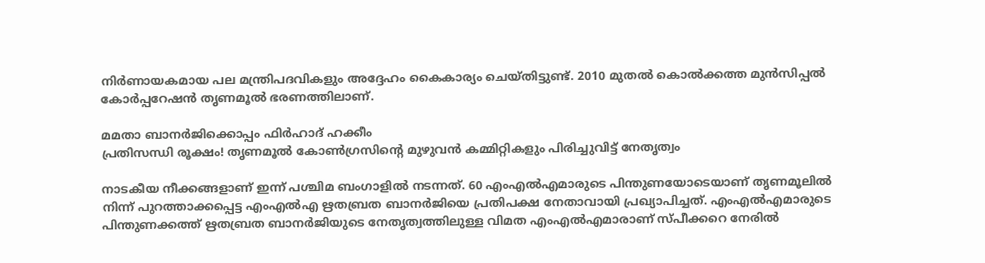നിര്‍ണായകമായ പല മന്ത്രിപദവികളും അദ്ദേഹം കൈകാര്യം ചെയ്തിട്ടുണ്ട്. 2010 മുതല്‍ കൊല്‍ക്കത്ത മുന്‍സിപ്പല്‍ കോര്‍പ്പറേഷന്‍ തൃണമൂല്‍ ഭരണത്തിലാണ്.

മമതാ ബാനർജിക്കൊപ്പം ഫിർഹാദ് ഹക്കീം
പ്രതിസന്ധി രൂക്ഷം! തൃണമൂൽ കോൺഗ്രസിന്റെ മുഴുവൻ കമ്മിറ്റികളും പിരിച്ചുവിട്ട് നേതൃത്വം

നാടകീയ നീക്കങ്ങളാണ് ഇന്ന് പശ്ചിമ ബംഗാളില്‍ നടന്നത്. 60 എംഎല്‍എമാരുടെ പിന്തുണയോടെയാണ് തൃണമൂലില്‍ നിന്ന് പുറത്താക്കപ്പെട്ട എംഎല്‍എ ഋതബ്രത ബാനര്‍ജിയെ പ്രതിപക്ഷ നേതാവായി പ്രഖ്യാപിച്ചത്. എംഎല്‍എമാരുടെ പിന്തുണക്കത്ത് ഋതബ്രത ബാനര്‍ജിയുടെ നേതൃത്വത്തിലുള്ള വിമത എംഎല്‍എമാരാണ് സ്പീക്കറെ നേരില്‍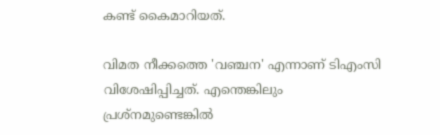കണ്ട് കൈമാറിയത്.

വിമത നീക്കത്തെ 'വഞ്ചന' എന്നാണ് ടിഎംസി വിശേഷിപ്പിച്ചത്. എന്തെങ്കിലും പ്രശ്‌നമുണ്ടെങ്കില്‍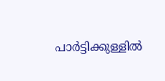പാര്‍ട്ടിക്കുള്ളില്‍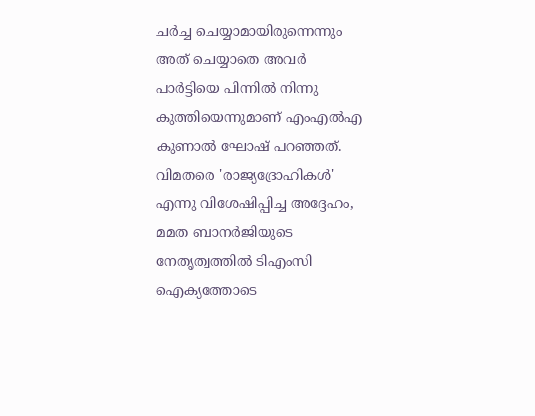ചര്‍ച്ച ചെയ്യാമായിരുന്നെന്നും അത് ചെയ്യാതെ അവര്‍ പാര്‍ട്ടിയെ പിന്നില്‍ നിന്നു കുത്തിയെന്നുമാണ് എംഎല്‍എ കുണാല്‍ ഘോഷ് പറഞ്ഞത്. വിമതരെ 'രാജ്യദ്രോഹികള്‍' എന്നു വിശേഷിപ്പിച്ച അദ്ദേഹം, മമത ബാനര്‍ജിയുടെ നേതൃത്വത്തില്‍ ടിഎംസി ഐക്യത്തോടെ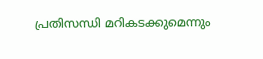പ്രതിസന്ധി മറികടക്കുമെന്നും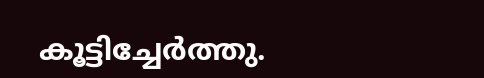കൂട്ടിച്ചേര്‍ത്തു.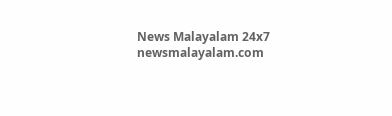News Malayalam 24x7
newsmalayalam.com